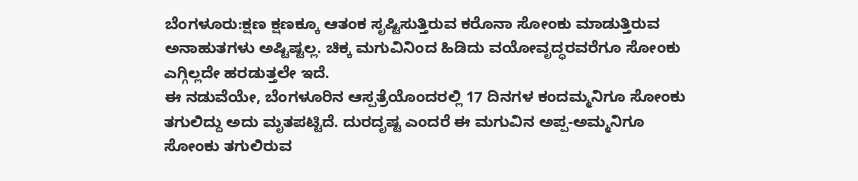ಬೆಂಗಳೂರು:ಕ್ಷಣ ಕ್ಷಣಕ್ಕೂ ಆತಂಕ ಸೃಷ್ಟಿಸುತ್ತಿರುವ ಕರೊನಾ ಸೋಂಕು ಮಾಡುತ್ತಿರುವ ಅನಾಹುತಗಳು ಅಷ್ಟಿಷ್ಟಲ್ಲ. ಚಿಕ್ಕ ಮಗುವಿನಿಂದ ಹಿಡಿದು ವಯೋವೃದ್ಧರವರೆಗೂ ಸೋಂಕು ಎಗ್ಗಿಲ್ಲದೇ ಹರಡುತ್ತಲೇ ಇದೆ.
ಈ ನಡುವೆಯೇ, ಬೆಂಗಳೂರಿನ ಆಸ್ಪತ್ರೆಯೊಂದರಲ್ಲಿ 17 ದಿನಗಳ ಕಂದಮ್ಮನಿಗೂ ಸೋಂಕು ತಗುಲಿದ್ದು ಅದು ಮೃತಪಟ್ಟಿದೆ. ದುರದೃಷ್ಟ ಎಂದರೆ ಈ ಮಗುವಿನ ಅಪ್ಪ-ಅಮ್ಮನಿಗೂ ಸೋಂಕು ತಗುಲಿರುವ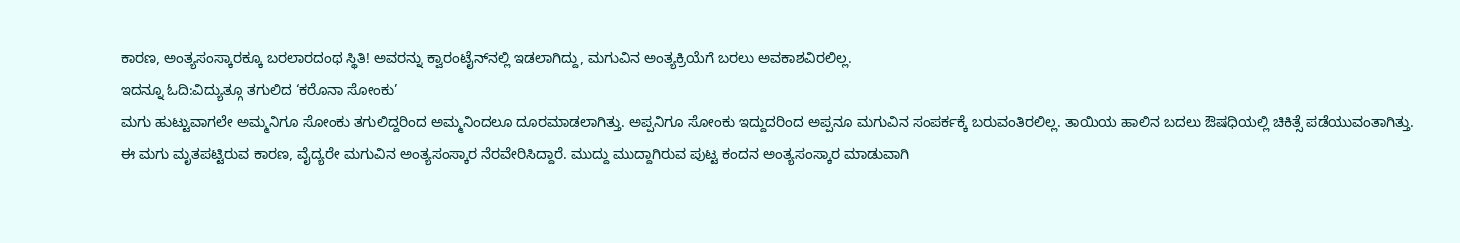ಕಾರಣ, ಅಂತ್ಯಸಂಸ್ಕಾರಕ್ಕೂ ಬರಲಾರದಂಥ ಸ್ಥಿತಿ! ಅವರನ್ನು ಕ್ವಾರಂಟೈನ್‌ನಲ್ಲಿ ಇಡಲಾಗಿದ್ದು, ಮಗುವಿನ ಅಂತ್ಯಕ್ರಿಯೆಗೆ ಬರಲು ಅವಕಾಶವಿರಲಿಲ್ಲ.
ಇದನ್ನೂ ಓದಿ:ವಿದ್ಯುತ್ಗೂ ತಗುಲಿದ ‘ಕರೊನಾ ಸೋಂಕು’
ಮಗು ಹುಟ್ಟುವಾಗಲೇ ಅಮ್ಮನಿಗೂ ಸೋಂಕು ತಗುಲಿದ್ದರಿಂದ ಅಮ್ಮನಿಂದಲೂ ದೂರಮಾಡಲಾಗಿತ್ತು. ಅಪ್ಪನಿಗೂ ಸೋಂಕು ಇದ್ದುದರಿಂದ ಅಪ್ಪನೂ ಮಗುವಿನ ಸಂಪರ್ಕಕ್ಕೆ ಬರುವಂತಿರಲಿಲ್ಲ. ತಾಯಿಯ ಹಾಲಿನ ಬದಲು ಔಷಧಿಯಲ್ಲಿ ಚಿಕಿತ್ಸೆ ಪಡೆಯುವಂತಾಗಿತ್ತು.
ಈ ಮಗು ಮೃತಪಟ್ಟಿರುವ ಕಾರಣ, ವೈದ್ಯರೇ ಮಗುವಿನ ಅಂತ್ಯಸಂಸ್ಕಾರ ನೆರವೇರಿಸಿದ್ದಾರೆ. ಮುದ್ದು ಮುದ್ದಾಗಿರುವ ಪುಟ್ಟ ಕಂದನ ಅಂತ್ಯಸಂಸ್ಕಾರ ಮಾಡುವಾಗಿ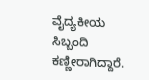ವೈದ್ಯಕೀಯ ಸಿಬ್ಬಂದಿ ಕಣ್ಣೀರಾಗಿದ್ದಾರೆ.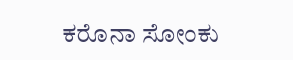ಕರೊನಾ ಸೋಂಕು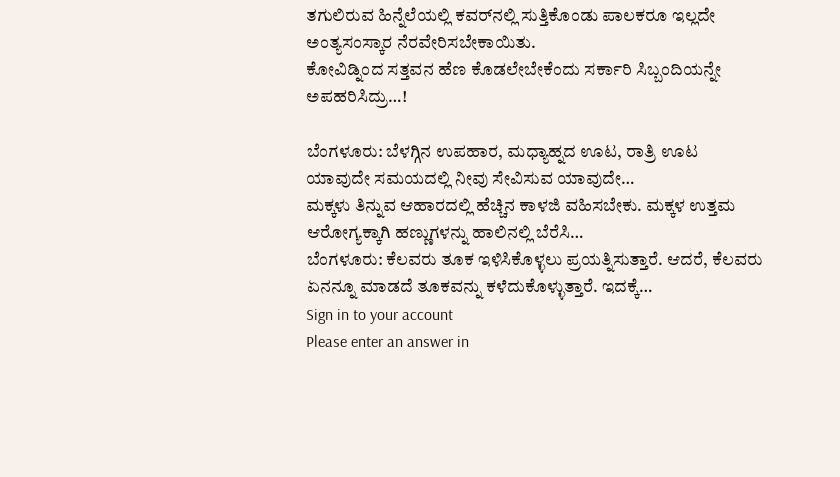ತಗುಲಿರುವ ಹಿನ್ನೆಲೆಯಲ್ಲಿ ಕವರ್‌ನಲ್ಲಿ ಸುತ್ತಿಕೊಂಡು ಪಾಲಕರೂ ಇಲ್ಲದೇ ಅಂತ್ಯಸಂಸ್ಕಾರ ನೆರವೇರಿಸಬೇಕಾಯಿತು.
ಕೋವಿಡ್ನಿಂದ ಸತ್ತವನ ಹೆಣ ಕೊಡಲೇಬೇಕೆಂದು ಸರ್ಕಾರಿ ಸಿಬ್ಬಂದಿಯನ್ನೇ ಅಪಹರಿಸಿದ್ರು…!

ಬೆಂಗಳೂರು: ಬೆಳಗ್ಗಿನ ಉಪಹಾರ, ಮಧ್ಯಾಹ್ನದ ಊಟ, ರಾತ್ರಿ ಊಟ ಯಾವುದೇ ಸಮಯದಲ್ಲಿ ನೀವು ಸೇವಿಸುವ ಯಾವುದೇ…
ಮಕ್ಕಳು ತಿನ್ನುವ ಆಹಾರದಲ್ಲಿ ಹೆಚ್ಚಿನ ಕಾಳಜಿ ವಹಿಸಬೇಕು. ಮಕ್ಕಳ ಉತ್ತಮ ಆರೋಗ್ಯಕ್ಕಾಗಿ ಹಣ್ಣುಗಳನ್ನು ಹಾಲಿನಲ್ಲಿ ಬೆರೆಸಿ…
ಬೆಂಗಳೂರು: ಕೆಲವರು ತೂಕ ಇಳಿಸಿಕೊಳ್ಳಲು ಪ್ರಯತ್ನಿಸುತ್ತಾರೆ. ಆದರೆ, ಕೆಲವರು ಏನನ್ನೂ ಮಾಡದೆ ತೂಕವನ್ನು ಕಳೆದುಕೊಳ್ಳುತ್ತಾರೆ. ಇದಕ್ಕೆ…
Sign in to your account
Please enter an answer in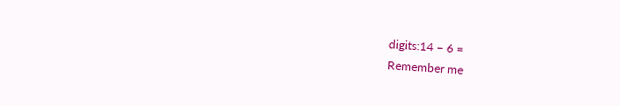digits:14 − 6 =
Remember me